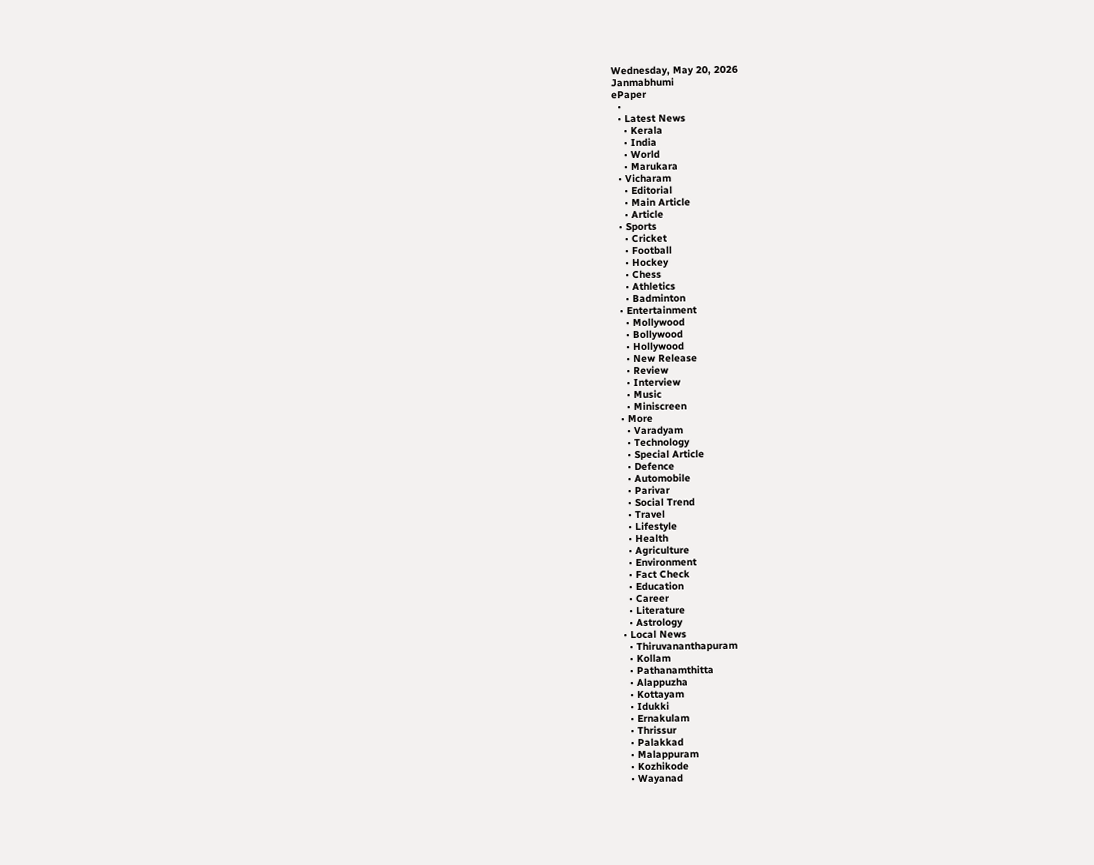Wednesday, May 20, 2026
Janmabhumi
ePaper
  •
  • Latest News
    • Kerala
    • India
    • World
    • Marukara
  • Vicharam
    • Editorial
    • Main Article
    • Article
  • Sports
    • Cricket
    • Football
    • Hockey
    • Chess
    • Athletics
    • Badminton
  • Entertainment
    • Mollywood
    • Bollywood
    • Hollywood
    • New Release
    • Review
    • Interview
    • Music
    • Miniscreen
  • More
    • Varadyam
    • Technology
    • Special Article
    • Defence
    • Automobile
    • Parivar
    • Social Trend
    • Travel
    • Lifestyle
    • Health
    • Agriculture
    • Environment
    • Fact Check
    • Education
    • Career
    • Literature
    • Astrology
  • Local News
    • Thiruvananthapuram
    • Kollam
    • Pathanamthitta
    • Alappuzha
    • Kottayam
    • Idukki
    • Ernakulam
    • Thrissur
    • Palakkad
    • Malappuram
    • Kozhikode
    • Wayanad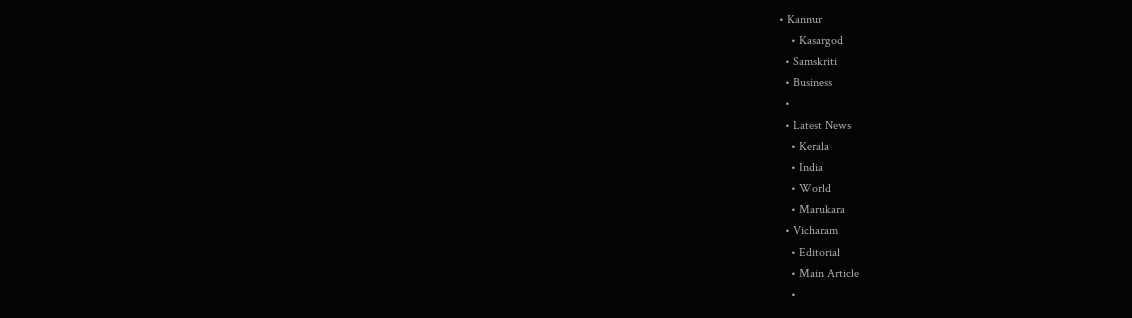• Kannur
    • Kasargod
  • Samskriti
  • Business
  •
  • Latest News
    • Kerala
    • India
    • World
    • Marukara
  • Vicharam
    • Editorial
    • Main Article
    •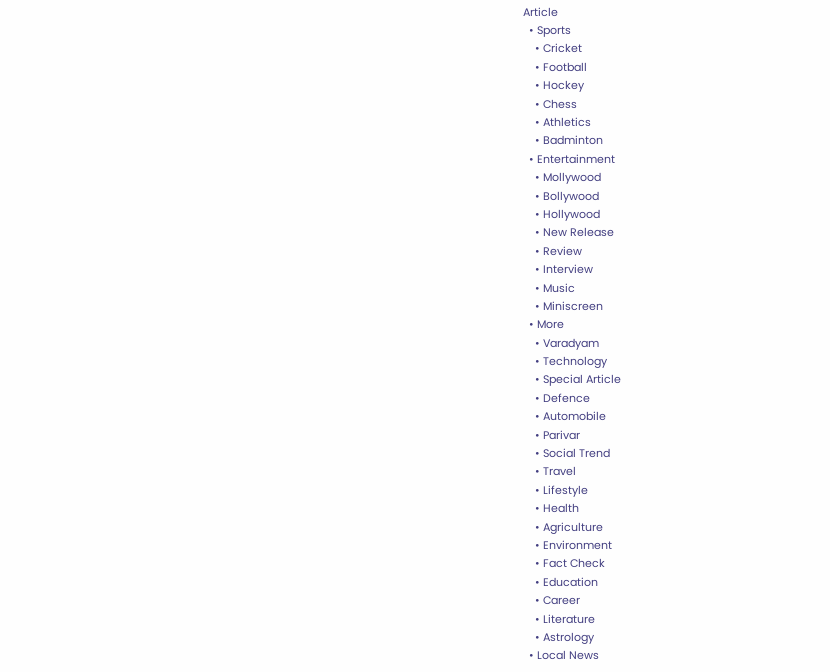Article
  • Sports
    • Cricket
    • Football
    • Hockey
    • Chess
    • Athletics
    • Badminton
  • Entertainment
    • Mollywood
    • Bollywood
    • Hollywood
    • New Release
    • Review
    • Interview
    • Music
    • Miniscreen
  • More
    • Varadyam
    • Technology
    • Special Article
    • Defence
    • Automobile
    • Parivar
    • Social Trend
    • Travel
    • Lifestyle
    • Health
    • Agriculture
    • Environment
    • Fact Check
    • Education
    • Career
    • Literature
    • Astrology
  • Local News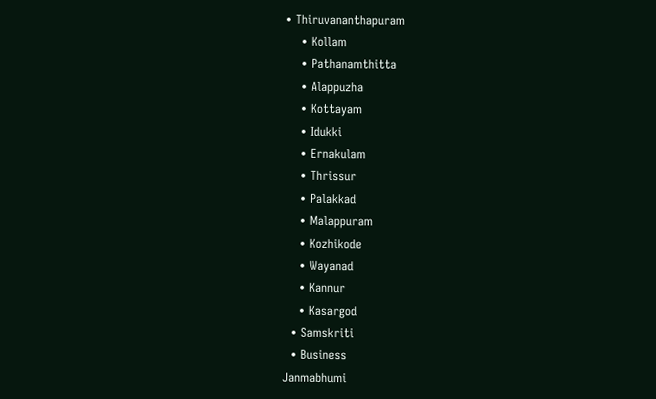• Thiruvananthapuram
    • Kollam
    • Pathanamthitta
    • Alappuzha
    • Kottayam
    • Idukki
    • Ernakulam
    • Thrissur
    • Palakkad
    • Malappuram
    • Kozhikode
    • Wayanad
    • Kannur
    • Kasargod
  • Samskriti
  • Business
Janmabhumi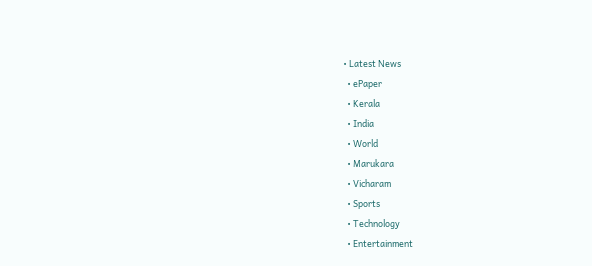• Latest News
  • ePaper
  • Kerala
  • India
  • World
  • Marukara
  • Vicharam
  • Sports
  • Technology
  • Entertainment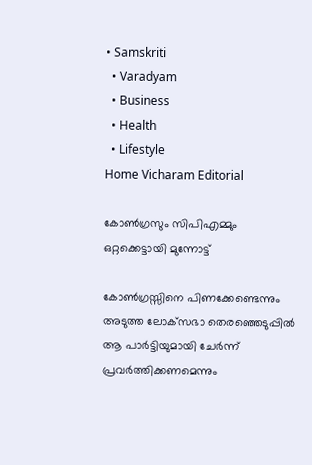• Samskriti
  • Varadyam
  • Business
  • Health
  • Lifestyle
Home Vicharam Editorial

കോണ്‍ഗ്രസും സിപിഎമ്മും ഒറ്റക്കെട്ടായി മുന്നോട്ട്

കോണ്‍ഗ്രസ്സിനെ പിണക്കേണ്ടെന്നും അടുത്ത ലോക്‌സഭാ തെരഞ്ഞെടുപ്പില്‍ ആ പാര്‍ട്ടിയുമായി ചേര്‍ന്ന് പ്രവര്‍ത്തിക്കണമെന്നും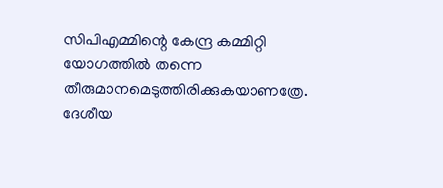സിപിഎമ്മിന്റെ കേന്ദ്ര കമ്മിറ്റി യോഗത്തില്‍ തന്നെ തീരുമാനമെടുത്തിരിക്കുകയാണത്രേ. ദേശീയ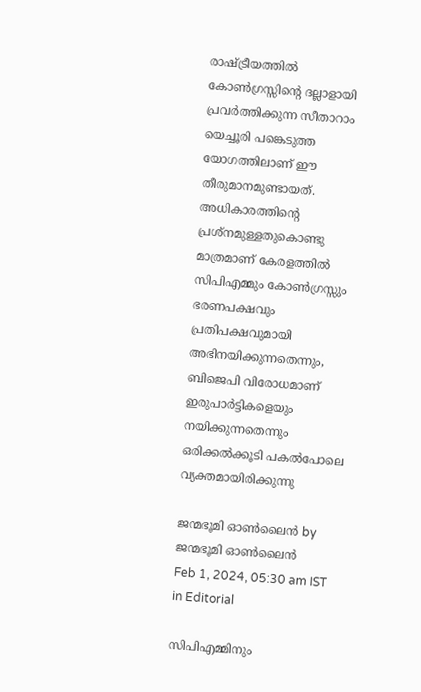രാഷ്‌ട്രീയത്തില്‍ കോണ്‍ഗ്രസ്സിന്റെ ദല്ലാളായി പ്രവര്‍ത്തിക്കുന്ന സീതാറാം യെച്ചൂരി പങ്കെടുത്ത യോഗത്തിലാണ് ഈ തീരുമാനമുണ്ടായത്. അധികാരത്തിന്റെ പ്രശ്‌നമുള്ളതുകൊണ്ടു മാത്രമാണ് കേരളത്തില്‍ സിപിഎമ്മും കോണ്‍ഗ്രസ്സും ഭരണപക്ഷവും പ്രതിപക്ഷവുമായി അഭിനയിക്കുന്നതെന്നും, ബിജെപി വിരോധമാണ് ഇരുപാര്‍ട്ടികളെയും നയിക്കുന്നതെന്നും ഒരിക്കല്‍ക്കൂടി പകല്‍പോലെ വ്യക്തമായിരിക്കുന്നു

ജന്മഭൂമി ഓണ്‍ലൈന്‍ by ജന്മഭൂമി ഓണ്‍ലൈന്‍
Feb 1, 2024, 05:30 am IST
in Editorial

സിപിഎമ്മിനും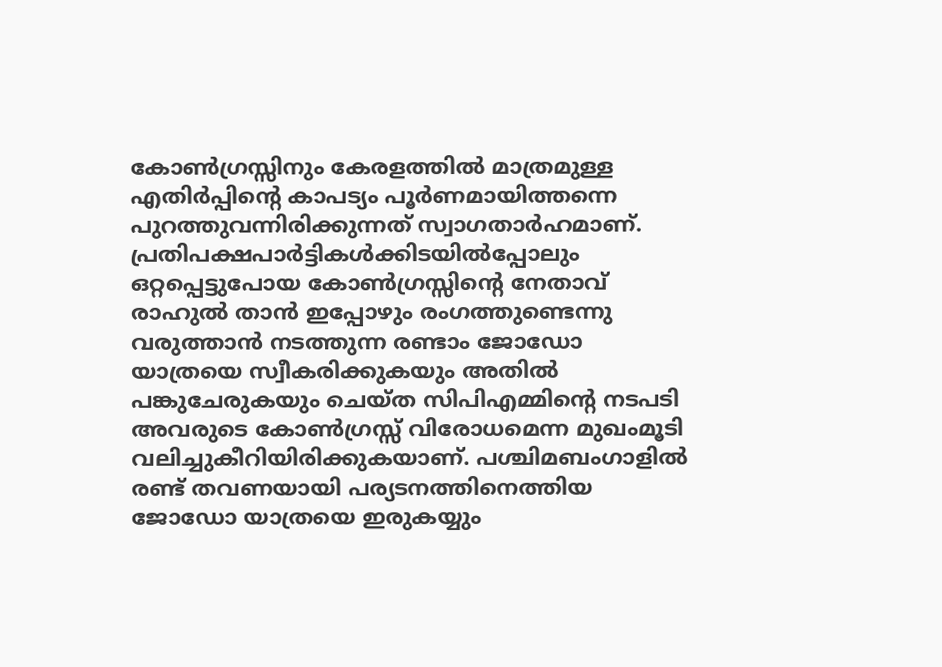കോണ്‍ഗ്രസ്സിനും കേരളത്തില്‍ മാത്രമുള്ള എതിര്‍പ്പിന്റെ കാപട്യം പൂര്‍ണമായിത്തന്നെ പുറത്തുവന്നിരിക്കുന്നത് സ്വാഗതാര്‍ഹമാണ്. പ്രതിപക്ഷപാര്‍ട്ടികള്‍ക്കിടയില്‍പ്പോലും ഒറ്റപ്പെട്ടുപോയ കോണ്‍ഗ്രസ്സിന്റെ നേതാവ് രാഹുല്‍ താന്‍ ഇപ്പോഴും രംഗത്തുണ്ടെന്നു വരുത്താന്‍ നടത്തുന്ന രണ്ടാം ജോഡോ യാത്രയെ സ്വീകരിക്കുകയും അതില്‍ പങ്കുചേരുകയും ചെയ്ത സിപിഎമ്മിന്റെ നടപടി അവരുടെ കോണ്‍ഗ്രസ്സ് വിരോധമെന്ന മുഖംമൂടി വലിച്ചുകീറിയിരിക്കുകയാണ്. പശ്ചിമബംഗാളില്‍ രണ്ട് തവണയായി പര്യടനത്തിനെത്തിയ ജോഡോ യാത്രയെ ഇരുകയ്യും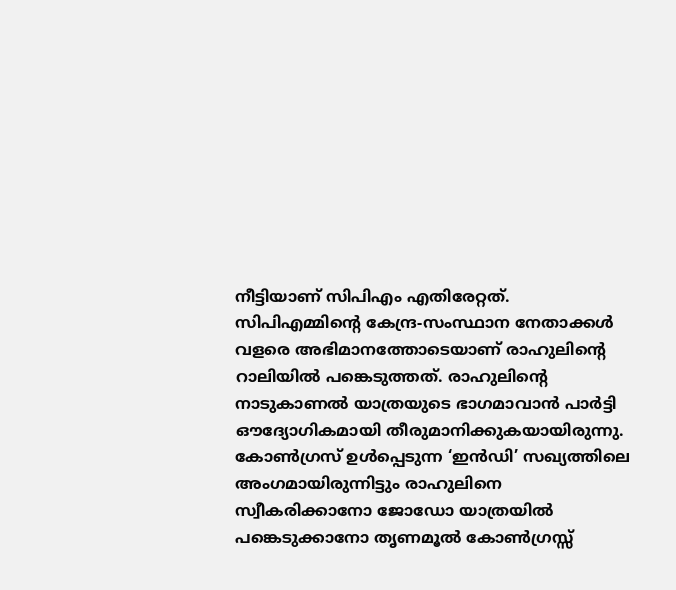നീട്ടിയാണ് സിപിഎം എതിരേറ്റത്. സിപിഎമ്മിന്റെ കേന്ദ്ര-സംസ്ഥാന നേതാക്കള്‍ വളരെ അഭിമാനത്തോടെയാണ് രാഹുലിന്റെ റാലിയില്‍ പങ്കെടുത്തത്. രാഹുലിന്റെ നാടുകാണല്‍ യാത്രയുടെ ഭാഗമാവാന്‍ പാര്‍ട്ടി ഔദ്യോഗികമായി തീരുമാനിക്കുകയായിരുന്നു. കോണ്‍ഗ്രസ് ഉള്‍പ്പെടുന്ന ‘ഇന്‍ഡി’ സഖ്യത്തിലെ അംഗമായിരുന്നിട്ടും രാഹുലിനെ സ്വീകരിക്കാനോ ജോഡോ യാത്രയില്‍ പങ്കെടുക്കാനോ തൃണമൂല്‍ കോണ്‍ഗ്രസ്സ്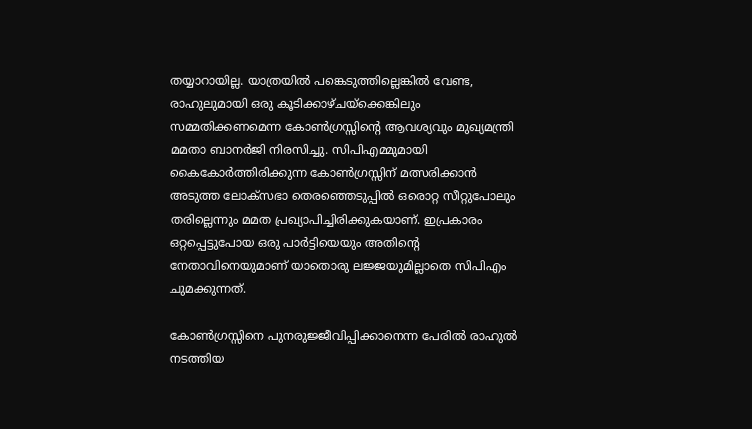തയ്യാറായില്ല. യാത്രയില്‍ പങ്കെടുത്തില്ലെങ്കില്‍ വേണ്ട, രാഹുലുമായി ഒരു കൂടിക്കാഴ്ചയ്‌ക്കെങ്കിലും സമ്മതിക്കണമെന്ന കോണ്‍ഗ്രസ്സിന്റെ ആവശ്യവും മുഖ്യമന്ത്രി മമതാ ബാനര്‍ജി നിരസിച്ചു. സിപിഎമ്മുമായി കൈകോര്‍ത്തിരിക്കുന്ന കോണ്‍ഗ്രസ്സിന് മത്സരിക്കാന്‍ അടുത്ത ലോക്‌സഭാ തെരഞ്ഞെടുപ്പില്‍ ഒരൊറ്റ സീറ്റുപോലും തരില്ലെന്നും മമത പ്രഖ്യാപിച്ചിരിക്കുകയാണ്. ഇപ്രകാരം ഒറ്റപ്പെട്ടുപോയ ഒരു പാര്‍ട്ടിയെയും അതിന്റെ നേതാവിനെയുമാണ് യാതൊരു ലജ്ജയുമില്ലാതെ സിപിഎം ചുമക്കുന്നത്.

കോണ്‍ഗ്രസ്സിനെ പുനരുജ്ജീവിപ്പിക്കാനെന്ന പേരില്‍ രാഹുല്‍ നടത്തിയ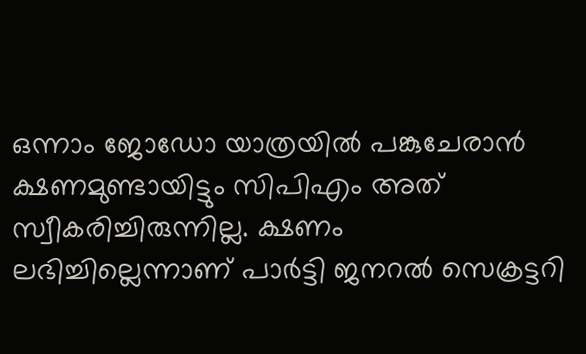ഒന്നാം ജോഡോ യാത്രയില്‍ പങ്കുചേരാന്‍ ക്ഷണമുണ്ടായിട്ടും സിപിഎം അത് സ്വീകരിച്ചിരുന്നില്ല. ക്ഷണം ലഭിച്ചില്ലെന്നാണ് പാര്‍ട്ടി ജനറല്‍ സെക്രട്ടറി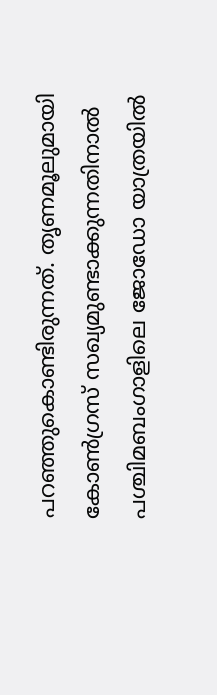പറഞ്ഞുകൊണ്ടിരുന്നത്. തൃണമൂലുമായി കോണ്‍ഗ്രസ് സഖ്യമുണ്ടാക്കുന്നതിനാല്‍ പശ്ചിമബംഗാളിലെ ജോഡോ യാത്രയില്‍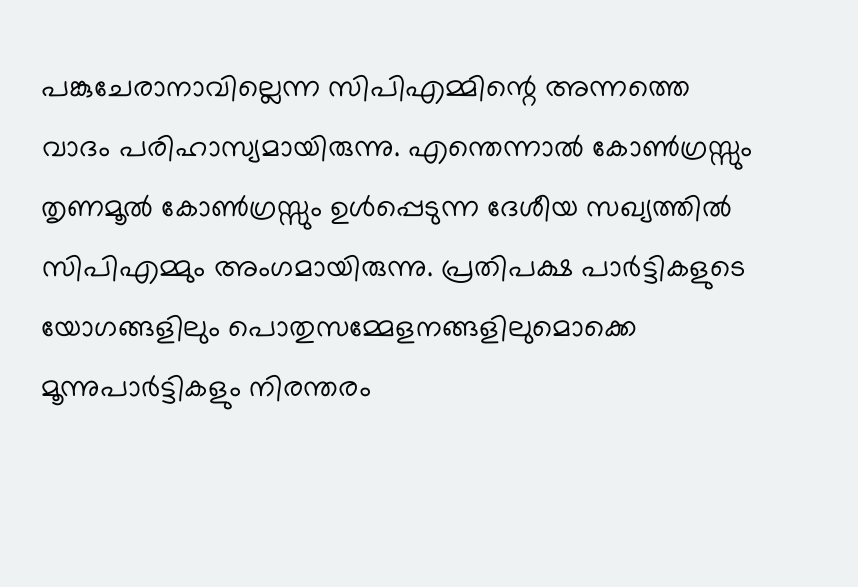പങ്കുചേരാനാവില്ലെന്ന സിപിഎമ്മിന്റെ അന്നത്തെ വാദം പരിഹാസ്യമായിരുന്നു. എന്തെന്നാല്‍ കോണ്‍ഗ്രസ്സും തൃണമൂല്‍ കോണ്‍ഗ്രസ്സും ഉള്‍പ്പെടുന്ന ദേശീയ സഖ്യത്തില്‍ സിപിഎമ്മും അംഗമായിരുന്നു. പ്രതിപക്ഷ പാര്‍ട്ടികളുടെ യോഗങ്ങളിലും പൊതുസമ്മേളനങ്ങളിലുമൊക്കെ മൂന്നുപാര്‍ട്ടികളും നിരന്തരം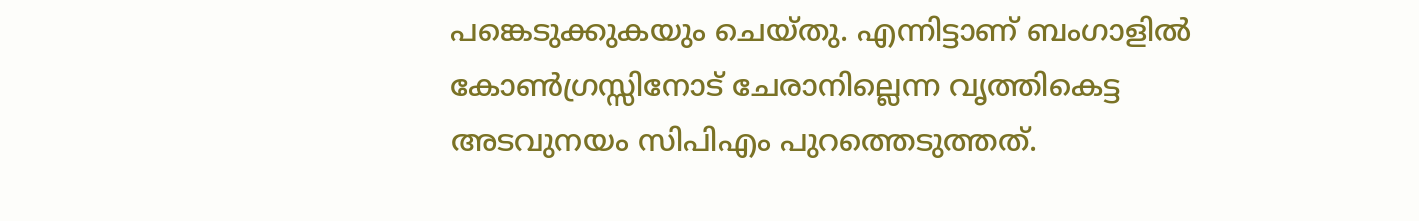പങ്കെടുക്കുകയും ചെയ്തു. എന്നിട്ടാണ് ബംഗാളില്‍ കോണ്‍ഗ്രസ്സിനോട് ചേരാനില്ലെന്ന വൃത്തികെട്ട അടവുനയം സിപിഎം പുറത്തെടുത്തത്.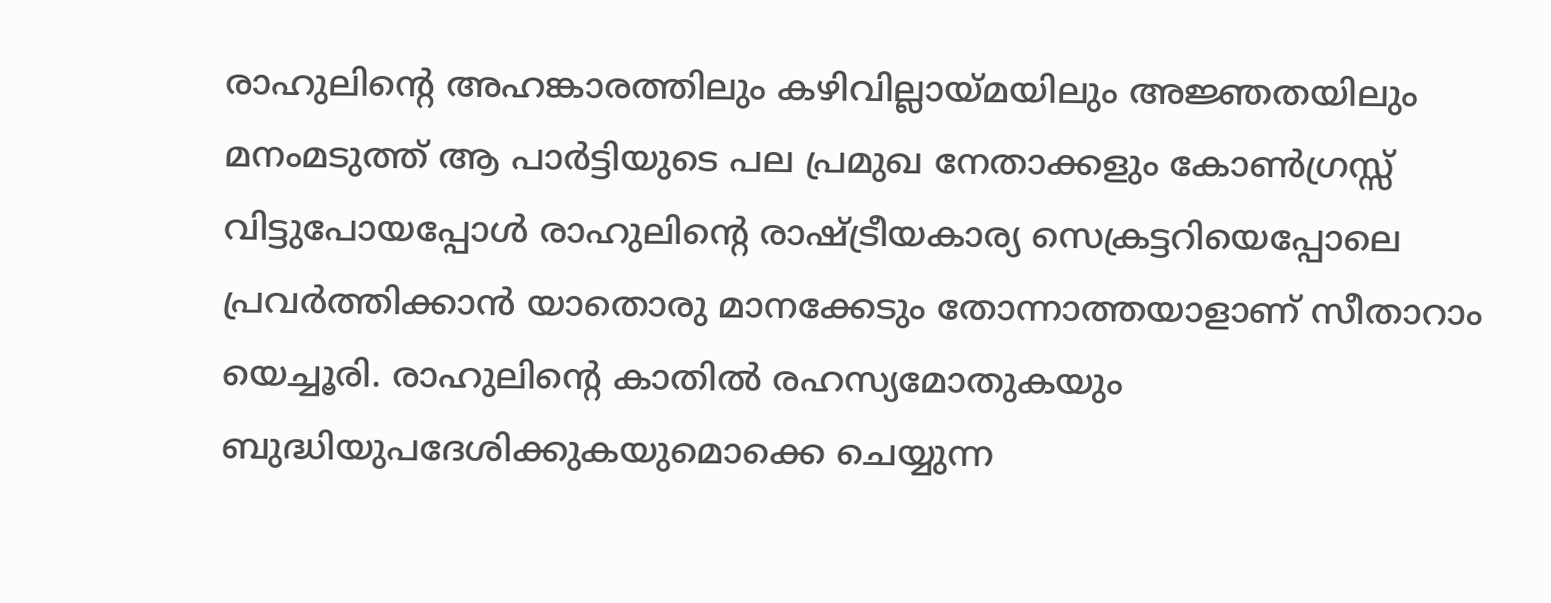രാഹുലിന്റെ അഹങ്കാരത്തിലും കഴിവില്ലായ്‌മയിലും അജ്ഞതയിലും മനംമടുത്ത് ആ പാര്‍ട്ടിയുടെ പല പ്രമുഖ നേതാക്കളും കോണ്‍ഗ്രസ്സ് വിട്ടുപോയപ്പോള്‍ രാഹുലിന്റെ രാഷ്‌ട്രീയകാര്യ സെക്രട്ടറിയെപ്പോലെ പ്രവര്‍ത്തിക്കാന്‍ യാതൊരു മാനക്കേടും തോന്നാത്തയാളാണ് സീതാറാം യെച്ചൂരി. രാഹുലിന്റെ കാതില്‍ രഹസ്യമോതുകയും ബുദ്ധിയുപദേശിക്കുകയുമൊക്കെ ചെയ്യുന്ന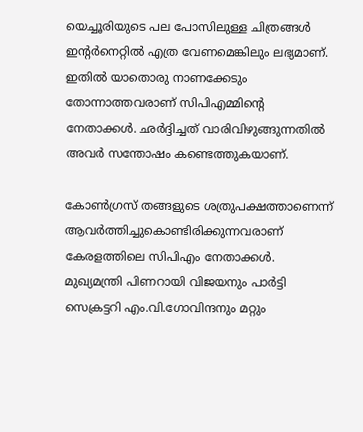യെച്ചൂരിയുടെ പല പോസിലുള്ള ചിത്രങ്ങള്‍ ഇന്റര്‍നെറ്റില്‍ എത്ര വേണമെങ്കിലും ലഭ്യമാണ്. ഇതില്‍ യാതൊരു നാണക്കേടും തോന്നാത്തവരാണ് സിപിഎമ്മിന്റെ നേതാക്കള്‍. ഛര്‍ദ്ദിച്ചത് വാരിവിഴുങ്ങുന്നതില്‍ അവര്‍ സന്തോഷം കണ്ടെത്തുകയാണ്.

കോണ്‍ഗ്രസ് തങ്ങളുടെ ശത്രുപക്ഷത്താണെന്ന് ആവര്‍ത്തിച്ചുകൊണ്ടിരിക്കുന്നവരാണ് കേരളത്തിലെ സിപിഎം നേതാക്കള്‍. മുഖ്യമന്ത്രി പിണറായി വിജയനും പാര്‍ട്ടി സെക്രട്ടറി എം.വി.ഗോവിന്ദനും മറ്റും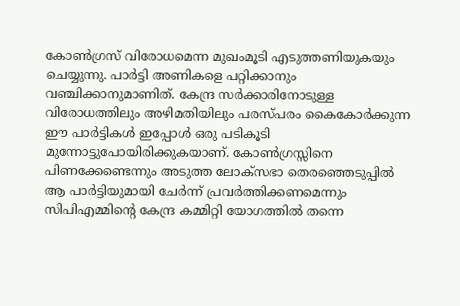കോണ്‍ഗ്രസ് വിരോധമെന്ന മുഖംമൂടി എടുത്തണിയുകയും ചെയ്യുന്നു. പാര്‍ട്ടി അണികളെ പറ്റിക്കാനും വഞ്ചിക്കാനുമാണിത്. കേന്ദ്ര സര്‍ക്കാരിനോടുള്ള വിരോധത്തിലും അഴിമതിയിലും പരസ്പരം കൈകോര്‍ക്കുന്ന ഈ പാര്‍ട്ടികള്‍ ഇപ്പോള്‍ ഒരു പടികൂടി മുന്നോട്ടുപോയിരിക്കുകയാണ്. കോണ്‍ഗ്രസ്സിനെ പിണക്കേണ്ടെന്നും അടുത്ത ലോക്‌സഭാ തെരഞ്ഞെടുപ്പില്‍ ആ പാര്‍ട്ടിയുമായി ചേര്‍ന്ന് പ്രവര്‍ത്തിക്കണമെന്നും സിപിഎമ്മിന്റെ കേന്ദ്ര കമ്മിറ്റി യോഗത്തില്‍ തന്നെ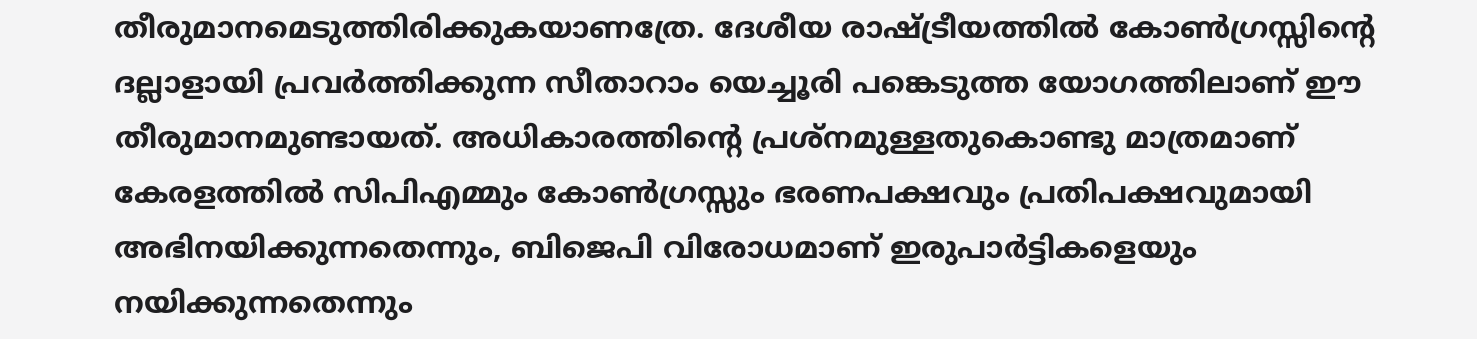തീരുമാനമെടുത്തിരിക്കുകയാണത്രേ. ദേശീയ രാഷ്‌ട്രീയത്തില്‍ കോണ്‍ഗ്രസ്സിന്റെ ദല്ലാളായി പ്രവര്‍ത്തിക്കുന്ന സീതാറാം യെച്ചൂരി പങ്കെടുത്ത യോഗത്തിലാണ് ഈ തീരുമാനമുണ്ടായത്. അധികാരത്തിന്റെ പ്രശ്‌നമുള്ളതുകൊണ്ടു മാത്രമാണ് കേരളത്തില്‍ സിപിഎമ്മും കോണ്‍ഗ്രസ്സും ഭരണപക്ഷവും പ്രതിപക്ഷവുമായി അഭിനയിക്കുന്നതെന്നും, ബിജെപി വിരോധമാണ് ഇരുപാര്‍ട്ടികളെയും നയിക്കുന്നതെന്നും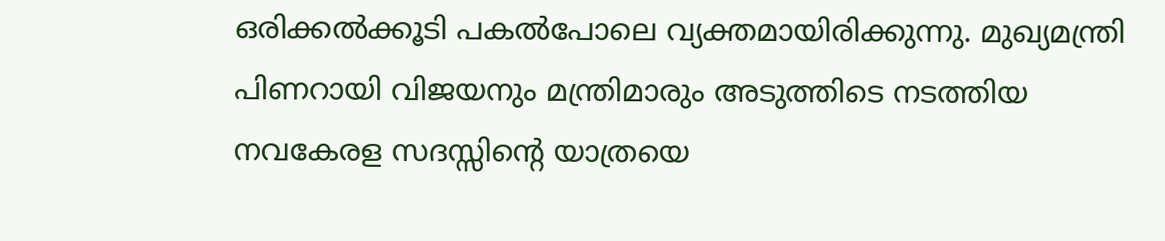ഒരിക്കല്‍ക്കൂടി പകല്‍പോലെ വ്യക്തമായിരിക്കുന്നു. മുഖ്യമന്ത്രി പിണറായി വിജയനും മന്ത്രിമാരും അടുത്തിടെ നടത്തിയ നവകേരള സദസ്സിന്റെ യാത്രയെ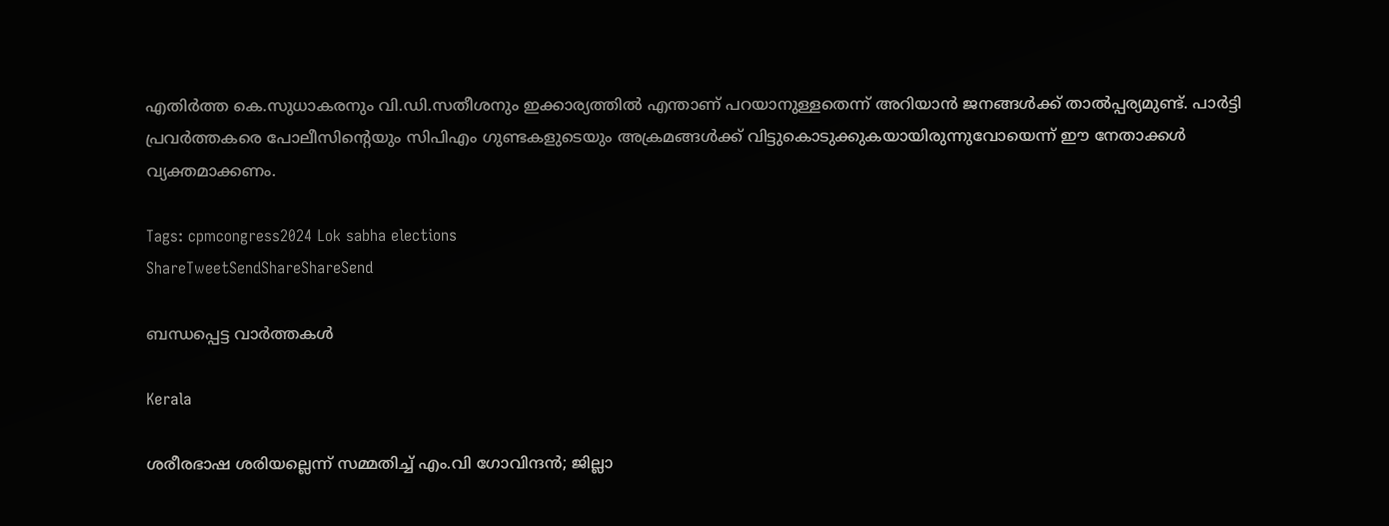എതിര്‍ത്ത കെ.സുധാകരനും വി.ഡി.സതീശനും ഇക്കാര്യത്തില്‍ എന്താണ് പറയാനുള്ളതെന്ന് അറിയാന്‍ ജനങ്ങള്‍ക്ക് താല്‍പ്പര്യമുണ്ട്. പാര്‍ട്ടി പ്രവര്‍ത്തകരെ പോലീസിന്റെയും സിപിഎം ഗുണ്ടകളുടെയും അക്രമങ്ങള്‍ക്ക് വിട്ടുകൊടുക്കുകയായിരുന്നുവോയെന്ന് ഈ നേതാക്കള്‍ വ്യക്തമാക്കണം.

Tags: cpmcongress2024 Lok sabha elections
ShareTweetSendShareShareSend

ബന്ധപ്പെട്ട വാര്‍ത്തകള്‍

Kerala

ശരീരഭാഷ ശരിയല്ലെന്ന് സമ്മതിച്ച് എം.വി ഗോവിന്ദൻ; ജില്ലാ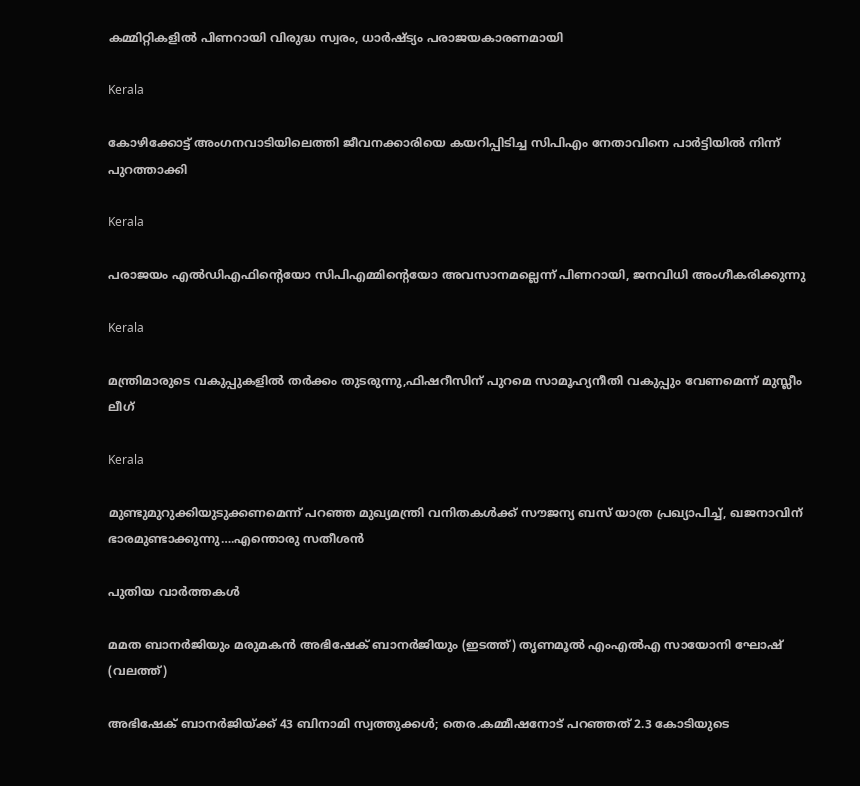കമ്മിറ്റികളിൽ പിണറായി വിരുദ്ധ സ്വരം, ധാർഷ്ട്യം പരാജയകാരണമായി

Kerala

കോഴിക്കോട്ട് അംഗനവാടിയിലെത്തി ജീവനക്കാരിയെ കയറിപ്പിടിച്ച സിപിഎം നേതാവിനെ പാർട്ടിയിൽ നിന്ന് പുറത്താക്കി

Kerala

പരാജയം എല്‍ഡിഎഫിന്റെയോ സിപിഎമ്മിന്റെയോ അവസാനമല്ലെന്ന് പിണറായി, ജനവിധി അംഗീകരിക്കുന്നു

Kerala

മന്ത്രിമാരുടെ വകുപ്പുകളില്‍ തര്‍ക്കം തുടരുന്നു,ഫിഷറീസിന് പുറമെ സാമൂഹ്യനീതി വകുപ്പും വേണമെന്ന് മുസ്ലീം ലീഗ്

Kerala

മുണ്ടുമുറുക്കിയുടുക്കണമെന്ന് പറഞ്ഞ മുഖ്യമന്ത്രി വനിതകള്‍ക്ക് സൗജന്യ ബസ് യാത്ര പ്രഖ്യാപിച്ച്, ഖജനാവിന് ഭാരമുണ്ടാക്കുന്നു….എന്തൊരു സതീശന്‍

പുതിയ വാര്‍ത്തകള്‍

മമത ബാനര്‍ജിയും മരുമകന്‍ അഭിഷേക് ബാനര്‍ജിയും (ഇടത്ത്) തൃണമൂല്‍ എംഎല്‍എ സായോനി ഘോഷ് (വലത്ത്)

അഭിഷേക് ബാനര്‍ജിയ്‌ക്ക് 43 ബിനാമി സ്വത്തുക്കള്‍; തെര.കമ്മീഷനോട് പറഞ്ഞത് 2.3 കോടിയുടെ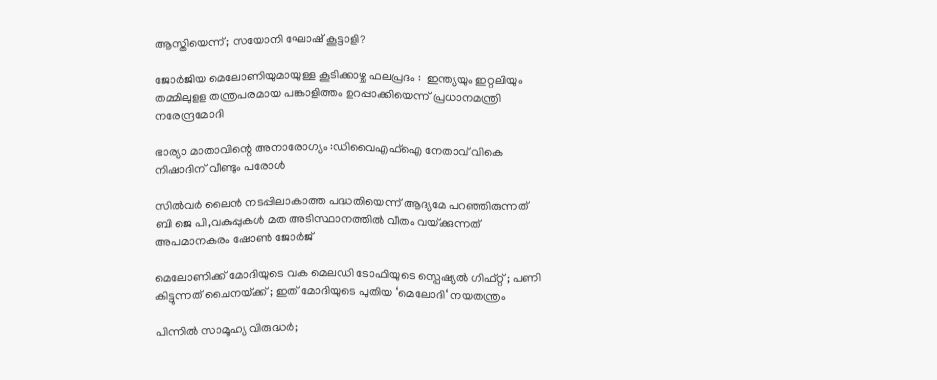ആസ്തിയെന്ന്; സയോനി ഘോഷ് കൂട്ടാളി?

ജോർജിയ മെലോണിയുമായുള്ള കൂടിക്കാഴ്ച ഫലപ്രദം :  ഇന്ത്യയും ഇറ്റലിയും തമ്മിലുളള തന്ത്രപരമായ പങ്കാളിത്തം ഉറപ്പാക്കിയെന്ന് പ്രധാനമന്ത്രി നരേന്ദ്രമോദി

ഭാര്യാ മാതാവിന്റെ അനാരോഗ്യം :ഡിവൈഎഫ്‌ഐ നേതാവ് വികെ നിഷാദിന് വീണ്ടും പരോള്‍

സില്‍വര്‍ ലൈന്‍ നടപ്പിലാകാത്ത പദ്ധതിയെന്ന് ആദ്യമേ പറഞ്ഞിരുന്നത് ബി ജെ പി,വകുപ്പുകള്‍ മത അടിസ്ഥാനത്തില്‍ വീതം വയ്‌ക്കുന്നത് അപമാനകരം ഷോണ്‍ ജോര്‍ജ്

മെലോണിക്ക് മോദിയുടെ വക മെലഡി ടോഫിയുടെ സ്പെഷ്യൽ ഗിഫ്റ്റ് ; പണി കിട്ടുന്നത് ചൈനയ്‌ക്ക് ; ഇത് മോദിയുടെ പുതിയ ‘മെലോദി‘ നയതന്ത്രം

പിന്നിൽ സാമൂഹ്യ വിരുദ്ധർ;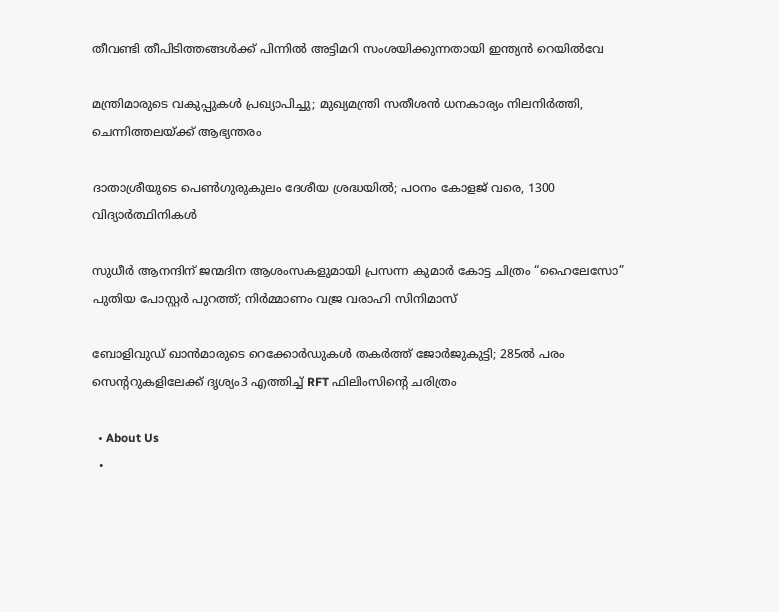തീവണ്ടി തീപിടിത്തങ്ങൾക്ക് പിന്നിൽ അട്ടിമറി സംശയിക്കുന്നതായി ഇന്ത്യൻ റെയിൽവേ

മന്ത്രിമാരുടെ വകുപ്പുകൾ പ്രഖ്യാപിച്ചു; മുഖ്യമന്ത്രി സതീശൻ ധനകാര്യം നിലനിർത്തി, ചെന്നിത്തലയ്‌ക്ക് ആഭ്യന്തരം

ദാതാശ്രീയുടെ പെണ്‍ഗുരുകുലം ദേശീയ ശ്രദ്ധയില്‍; പഠനം കോളജ് വരെ, 1300 വിദ്യാര്‍ത്ഥിനികള്‍

സുധീർ ആനന്ദിന് ജന്മദിന ആശംസകളുമായി പ്രസന്ന കുമാർ കോട്ട ചിത്രം “ഹൈലേസോ” പുതിയ പോസ്റ്റർ പുറത്ത്; നിർമ്മാണം വജ്ര വരാഹി സിനിമാസ്

ബോളിവുഡ് ഖാൻമാരുടെ റെക്കോർഡുകൾ തകർത്ത് ജോർജുകുട്ടി; 285ൽ പരം സെൻ്ററുകളിലേക്ക് ദൃശ്യം3 എത്തിച്ച് RFT ഫിലിംസിന്റെ ചരിത്രം

  • About Us
  •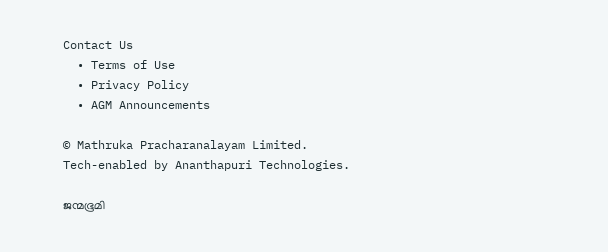Contact Us
  • Terms of Use
  • Privacy Policy
  • AGM Announcements

© Mathruka Pracharanalayam Limited.
Tech-enabled by Ananthapuri Technologies.

ജന്മഭൂമി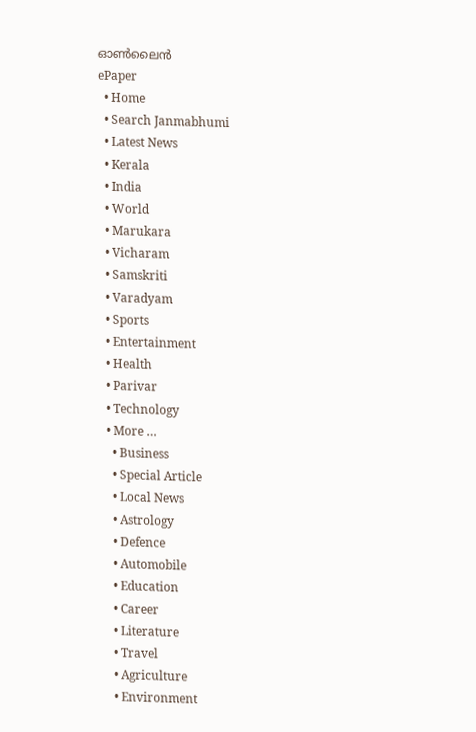ഓണ്‍ലൈന്‍
ePaper
  • Home
  • Search Janmabhumi
  • Latest News
  • Kerala
  • India
  • World
  • Marukara
  • Vicharam
  • Samskriti
  • Varadyam
  • Sports
  • Entertainment
  • Health
  • Parivar
  • Technology
  • More …
    • Business
    • Special Article
    • Local News
    • Astrology
    • Defence
    • Automobile
    • Education
    • Career
    • Literature
    • Travel
    • Agriculture
    • Environment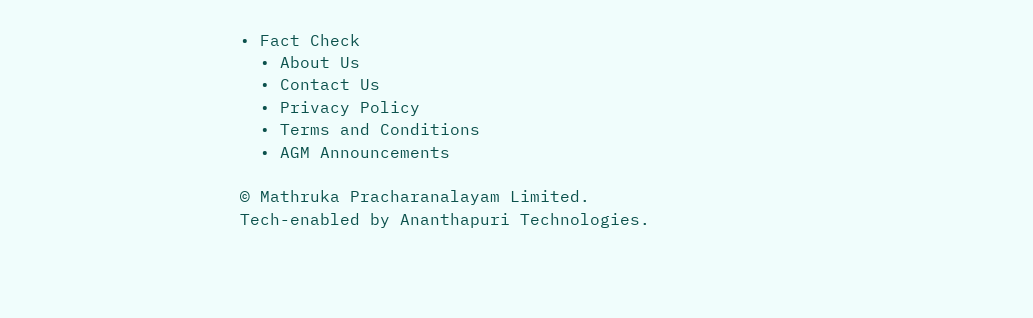• Fact Check
  • About Us
  • Contact Us
  • Privacy Policy
  • Terms and Conditions
  • AGM Announcements

© Mathruka Pracharanalayam Limited.
Tech-enabled by Ananthapuri Technologies.